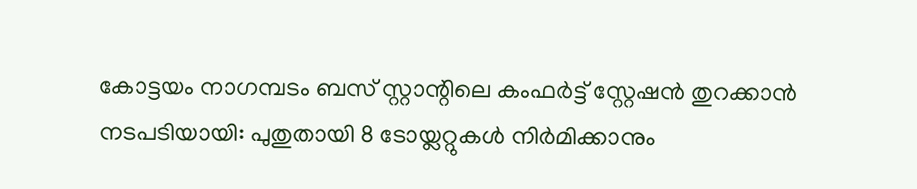കോട്ടയം നാഗമ്പടം ബസ് സ്റ്റാന്റിലെ കംഫർട്ട് സ്റ്റേഷൻ തുറക്കാൻ നടപടിയായി: പുതുതായി 8 ടോയ്ലറ്റുകൾ നിർമിക്കാനും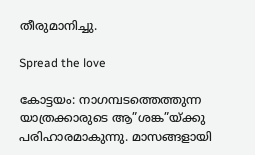തീരുമാനിച്ചു.

Spread the love

കോട്ടയം: നാഗമ്പടത്തെത്തുന്ന യാത്രക്കാരുടെ ആ”ശങ്ക”യ്‌ക്കു പരിഹാരമാകുന്നു. മാസങ്ങളായി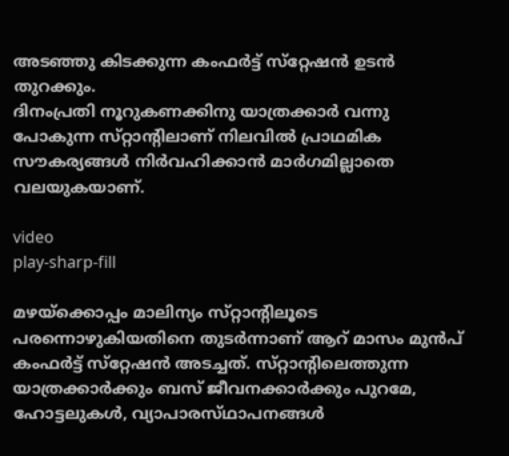അടഞ്ഞു കിടക്കുന്ന കംഫര്‍ട്ട്‌ സ്‌റ്റേഷന്‍ ഉടന്‍ തുറക്കും.
ദിനംപ്രതി നൂറുകണക്കിനു യാത്രക്കാര്‍ വന്നു പോകുന്ന സ്‌റ്റാന്റിലാണ്‌ നിലവില്‍ പ്രാഥമിക സൗകര്യങ്ങള്‍ നിര്‍വഹിക്കാന്‍ മാര്‍ഗമില്ലാതെ വലയുകയാണ്‌.

video
play-sharp-fill

മഴയ്‌ക്കൊപ്പം മാലിന്യം സ്‌റ്റാന്റിലൂടെ പരന്നൊഴുകിയതിനെ തുടര്‍ന്നാണ്‌ ആറ്‌ മാസം മുന്‍പ്‌ കംഫര്‍ട്ട്‌ സ്‌റ്റേഷന്‍ അടച്ചത്‌. സ്‌റ്റാന്റിലെത്തുന്ന യാത്രക്കാര്‍ക്കും ബസ്‌ ജീവനക്കാര്‍ക്കും പുറമേ, ഹോട്ടലുകള്‍, വ്യാപാരസ്‌ഥാപനങ്ങള്‍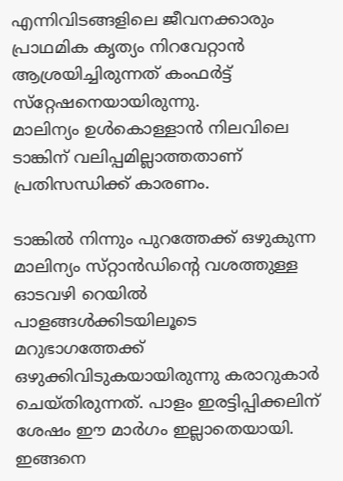എന്നിവിടങ്ങളിലെ ജീവനക്കാരും പ്രാഥമിക കൃത്യം നിറവേറ്റാന്‍ ആശ്രയിച്ചിരുന്നത്‌ കംഫര്‍ട്ട്‌ സ്‌റ്റേഷനെയായിരുന്നു.
മാലിന്യം ഉള്‍കൊള്ളാന്‍ നിലവിലെ ടാങ്കിന്‌ വലിപ്പമില്ലാത്തതാണ്‌ പ്രതിസന്ധിക്ക്‌ കാരണം.

ടാങ്കില്‍ നിന്നും പുറത്തേക്ക്‌ ഒഴുകുന്ന മാലിന്യം സ്‌റ്റാന്‍ഡിന്റെ വശത്തുള്ള ഓടവഴി റെയില്‍ പാളങ്ങള്‍ക്കിടയിലൂടെ മറുഭാഗത്തേക്ക്‌ ഒഴുക്കിവിടുകയായിരുന്നു കരാറുകാര്‍ ചെയ്‌തിരുന്നത്‌. പാളം ഇരട്ടിപ്പിക്കലിന്‌ ശേഷം ഈ മാര്‍ഗം ഇല്ലാതെയായി. ഇങ്ങനെ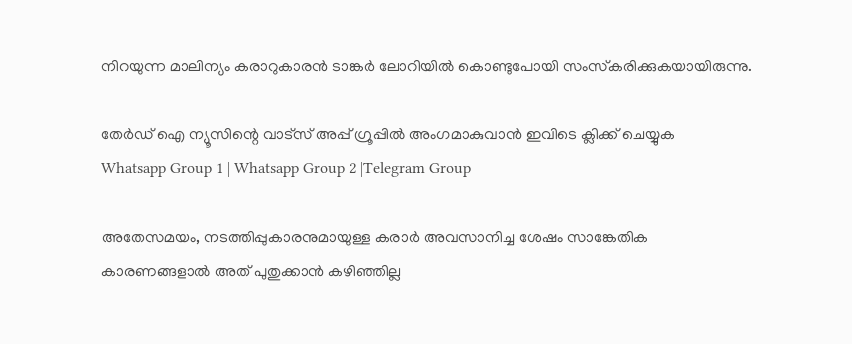നിറയുന്ന മാലിന്യം കരാറുകാരന്‍ ടാങ്കര്‍ ലോറിയില്‍ കൊണ്ടുപോയി സംസ്‌കരിക്കുകയായിരുന്നു.

തേർഡ് ഐ ന്യൂസിന്റെ വാട്സ് അപ്പ് ഗ്രൂപ്പിൽ അംഗമാകുവാൻ ഇവിടെ ക്ലിക്ക് ചെയ്യുക
Whatsapp Group 1 | Whatsapp Group 2 |Telegram Group

അതേസമയം, നടത്തിപ്പുകാരനുമായുള്ള കരാര്‍ അവസാനിച്ച ശേഷം സാങ്കേതിക കാരണങ്ങളാല്‍ അത്‌ പുതുക്കാന്‍ കഴിഞ്ഞില്ല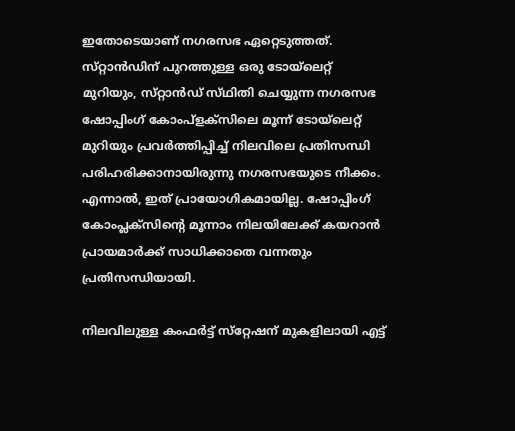ഇതോടെയാണ്‌ നഗരസഭ ഏറ്റെടുത്തത്‌.
സ്‌റ്റാന്‍ഡിന്‌ പുറത്തുള്ള ഒരു ടോയ്‌ലെറ്റ്‌ മുറിയും, സ്‌റ്റാന്‍ഡ്‌ സ്‌ഥിതി ചെയ്യുന്ന നഗരസഭ ഷോപ്പിംഗ്‌ കോംപ്‌ളക്‌സിലെ മൂന്ന്‌ ടോയ്‌ലെറ്റ്‌ മുറിയും പ്രവര്‍ത്തിപ്പിച്ച്‌ നിലവിലെ പ്രതിസന്ധി പരിഹരിക്കാനായിരുന്നു നഗരസഭയുടെ നീക്കം. എന്നാല്‍, ഇത്‌ പ്രായോഗികമായില്ല. ഷോപ്പിംഗ്‌ കോംപ്ലക്‌സിന്റെ മൂന്നാം നിലയിലേക്ക്‌ കയറാന്‍ പ്രായമാര്‍ക്ക്‌ സാധിക്കാതെ വന്നതും പ്രതിസന്ധിയായി.

നിലവിലുള്ള കംഫര്‍ട്ട്‌ സ്‌റ്റേഷന്‌ മുകളിലായി എട്ട്‌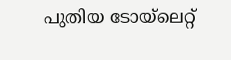പുതിയ ടോയ്‌ലെറ്റ്‌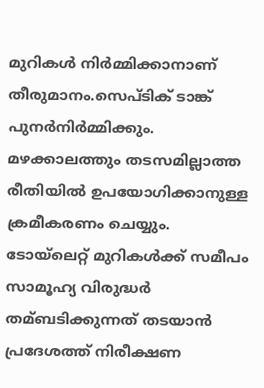മുറികള്‍ നിര്‍മ്മിക്കാനാണ്‌ തീരുമാനം.സെപ്‌ടിക്‌ ടാങ്ക്‌ പുനര്‍നിര്‍മ്മിക്കും. മഴക്കാലത്തും തടസമില്ലാത്ത രീതിയില്‍ ഉപയോഗിക്കാനുള്ള ക്രമീകരണം ചെയ്യും. ടോയ്‌ലെറ്റ്‌ മുറികള്‍ക്ക്‌ സമീപം സാമൂഹ്യ വിരുദ്ധര്‍ തമ്ബടിക്കുന്നത്‌ തടയാന്‍ പ്രദേശത്ത്‌ നിരീക്ഷണ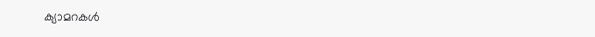ക്യാമറകള്‍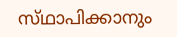സ്‌ഥാപിക്കാനും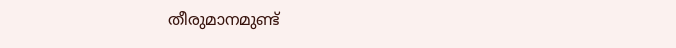തീരുമാനമുണ്ട്‌